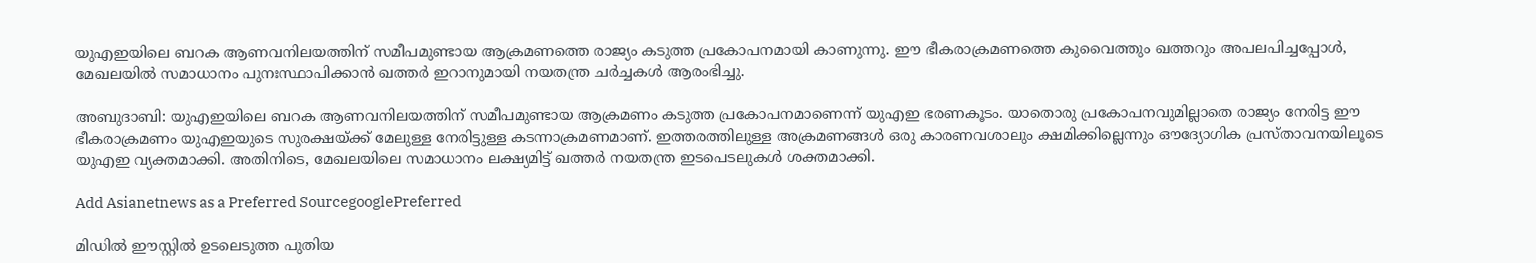യുഎഇയിലെ ബറക ആണവനിലയത്തിന് സമീപമുണ്ടായ ആക്രമണത്തെ രാജ്യം കടുത്ത പ്രകോപനമായി കാണുന്നു. ഈ ഭീകരാക്രമണത്തെ കുവൈത്തും ഖത്തറും അപലപിച്ചപ്പോൾ, മേഖലയിൽ സമാധാനം പുനഃസ്ഥാപിക്കാൻ ഖത്തർ ഇറാനുമായി നയതന്ത്ര ചർച്ചകൾ ആരംഭിച്ചു.

അബുദാബി: യുഎഇയിലെ ബറക ആണവനിലയത്തിന് സമീപമുണ്ടായ ആക്രമണം കടുത്ത പ്രകോപനമാണെന്ന് യുഎഇ ഭരണകൂടം. യാതൊരു പ്രകോപനവുമില്ലാതെ രാജ്യം നേരിട്ട ഈ ഭീകരാക്രമണം യുഎഇയുടെ സുരക്ഷയ്ക്ക് മേലുള്ള നേരിട്ടുള്ള കടന്നാക്രമണമാണ്. ഇത്തരത്തിലുള്ള അക്രമണങ്ങൾ ഒരു കാരണവശാലും ക്ഷമിക്കില്ലെന്നും ഔദ്യോഗിക പ്രസ്താവനയിലൂടെ യുഎഇ വ്യക്തമാക്കി. അതിനിടെ, മേഖലയിലെ സമാധാനം ലക്ഷ്യമിട്ട് ഖത്തർ നയതന്ത്ര ഇടപെടലുകൾ ശക്തമാക്കി.

Add Asianetnews as a Preferred SourcegooglePreferred

മിഡിൽ ഈസ്റ്റിൽ ഉടലെടുത്ത പുതിയ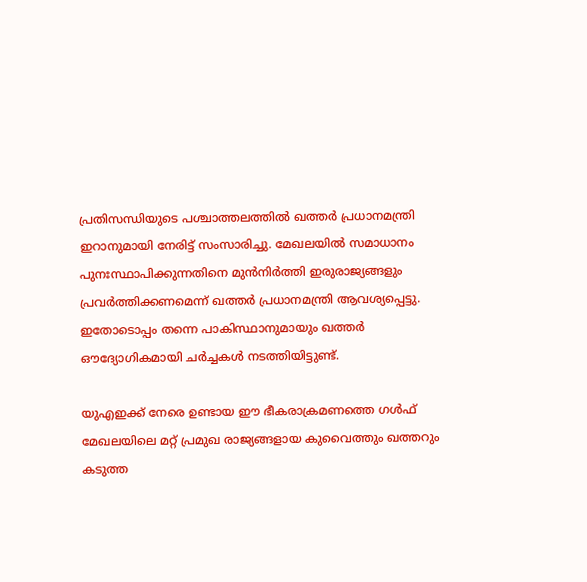പ്രതിസന്ധിയുടെ പശ്ചാത്തലത്തിൽ ഖത്തർ പ്രധാനമന്ത്രി ഇറാനുമായി നേരിട്ട് സംസാരിച്ചു. മേഖലയിൽ സമാധാനം പുനഃസ്ഥാപിക്കുന്നതിനെ മുൻനിർത്തി ഇരുരാജ്യങ്ങളും പ്രവർത്തിക്കണമെന്ന് ഖത്തർ പ്രധാനമന്ത്രി ആവശ്യപ്പെട്ടു. ഇതോടൊപ്പം തന്നെ പാകിസ്ഥാനുമായും ഖത്തർ ഔദ്യോഗികമായി ചർച്ചകൾ നടത്തിയിട്ടുണ്ട്.

യുഎഇക്ക് നേരെ ഉണ്ടായ ഈ ഭീകരാക്രമണത്തെ ഗൾഫ് മേഖലയിലെ മറ്റ് പ്രമുഖ രാജ്യങ്ങളായ കുവൈത്തും ഖത്തറും കടുത്ത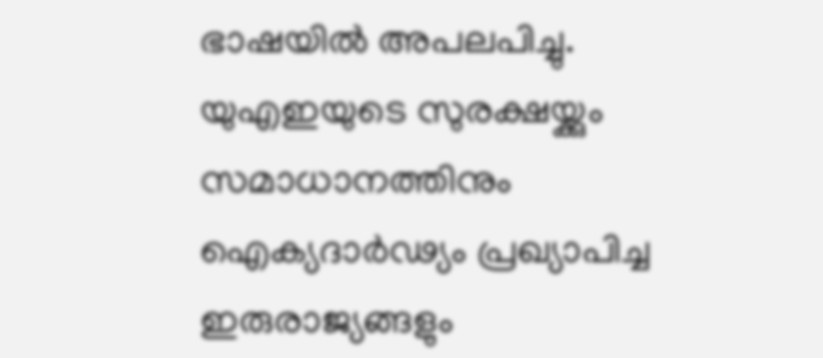ഭാഷയിൽ അപലപിച്ചു. യുഎഇയുടെ സുരക്ഷയ്ക്കും സമാധാനത്തിനും ഐക്യദാർഢ്യം പ്രഖ്യാപിച്ച ഇരുരാജ്യങ്ങളും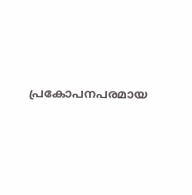പ്രകോപനപരമായ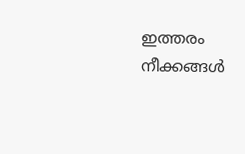ഇത്തരം നീക്കങ്ങൾ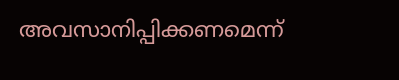അവസാനിപ്പിക്കണമെന്ന്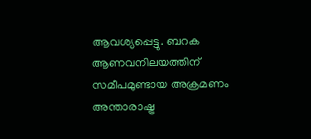ആവശ്യപ്പെട്ടു. ബറക ആണവനിലയത്തിന് സമീപമുണ്ടായ അക്രമണം അന്താരാഷ്ട്ര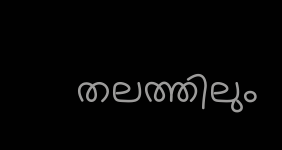തലത്തിലും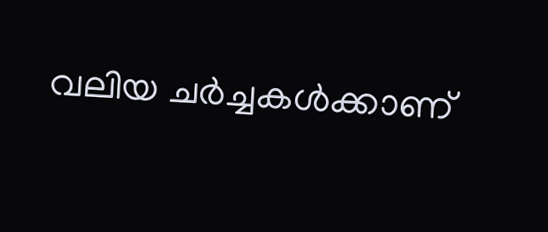വലിയ ചർച്ചകൾക്കാണ്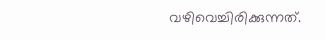വഴിവെച്ചിരിക്കുന്നത്.